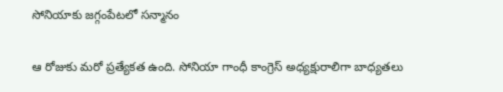సోనియాకు జగ్గంపేటలో సన్మానం

ఆ రోజుకు మరో ప్రత్యేకత ఉంది. సోనియా గాంధీ కాంగ్రెస్ అధ్యక్షురాలిగా బాధ్యతలు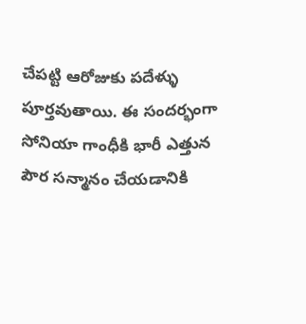చేపట్టి ఆరోజుకు పదేళ్ళు పూర్తవుతాయి. ఈ సందర్భంగా సోనియా గాంధీకి భారీ ఎత్తున పౌర సన్మానం చేయడానికి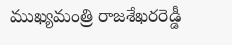ముఖ్యమంత్రి రాజశేఖరరెడ్డీ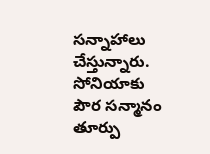సన్నాహాలు చేస్తున్నారు. సోనియాకు పౌర సన్మానం తూర్పు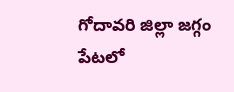గోదావరి జిల్లా జగ్గం పేటలో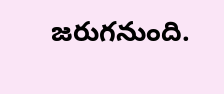జరుగనుంది.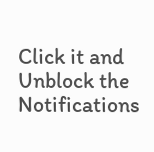Click it and Unblock the Notifications